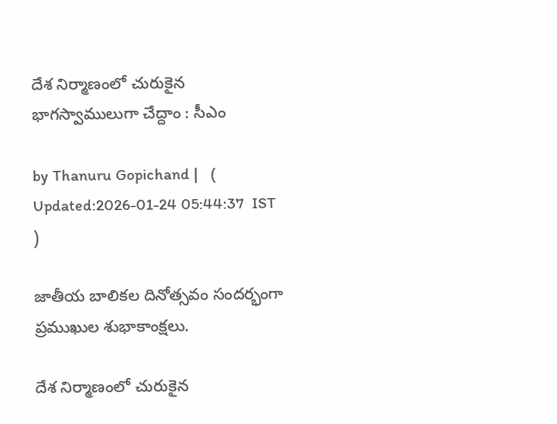దేశ నిర్మాణంలో చురుకైన భాగస్వాములుగా చేద్దాం : సీఎం

by Thanuru Gopichand |   (  Updated:2026-01-24 05:44:37  IST  )

జాతీయ బాలికల దినోత్సవం సందర్భంగా ప్రముఖుల శుభాకాంక్షలు.

దేశ నిర్మాణంలో చురుకైన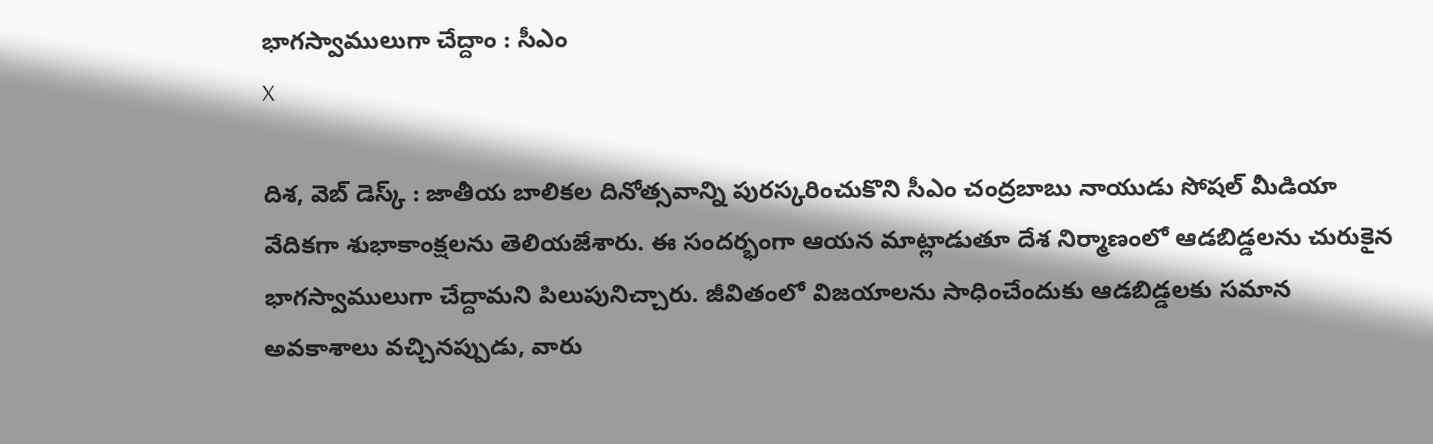భాగస్వాములుగా చేద్దాం : సీఎం
X

దిశ, వెబ్ డెస్క్ : జాతీయ బాలికల దినోత్సవాన్ని పురస్కరించుకొని సీఎం చంద్రబాబు నాయుడు సోషల్ మీడియా వేదికగా శుభాకాంక్షలను తెలియజేశారు. ఈ సందర్భంగా ఆయన మాట్లాడుతూ దేశ నిర్మాణంలో ఆడబిడ్డలను చురుకైన భాగస్వాములుగా చేద్దామని పిలుపునిచ్చారు. జీవితంలో విజయాలను సాధించేందుకు ఆడబిడ్డలకు సమాన అవకాశాలు వచ్చినప్పుడు, వారు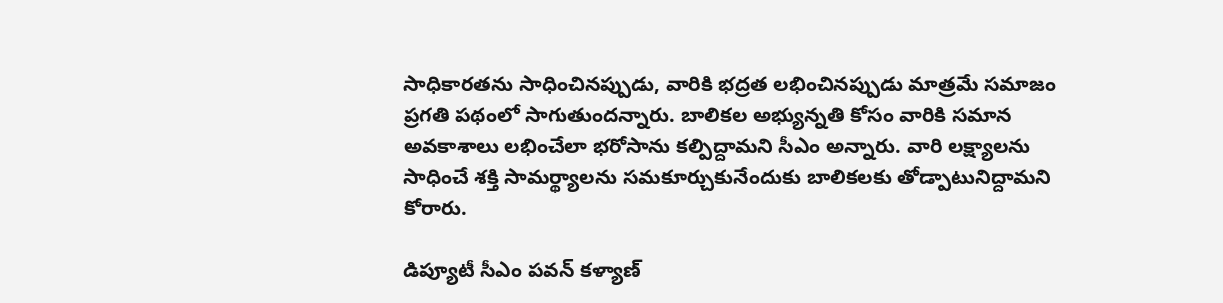సాధికారతను సాధించినప్పుడు, వారికి భద్రత లభించినప్పుడు మాత్రమే సమాజం ప్రగతి పథంలో సాగుతుందన్నారు. బాలికల అభ్యున్నతి కోసం వారికి సమాన అవకాశాలు లభించేలా భరోసాను కల్పిద్దామని సీఎం అన్నారు. వారి లక్ష్యాలను సాధించే శక్తి సామర్థ్యాలను సమకూర్చుకునేందుకు బాలికలకు తోడ్పాటునిద్దామని కోరారు.

డిప్యూటీ సీఎం పవన్ కళ్యాణ్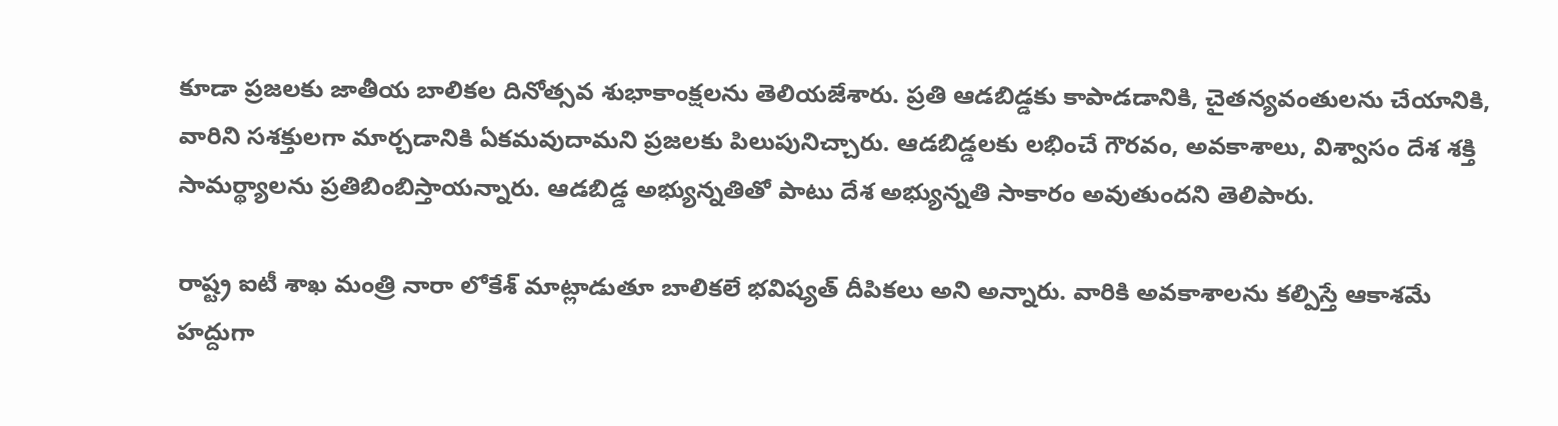కూడా ప్రజలకు జాతీయ బాలికల దినోత్సవ శుభాకాంక్షలను తెలియజేశారు. ప్రతి ఆడబిడ్డకు కాపాడడానికి, చైతన్యవంతులను చేయానికి, వారిని సశక్తులగా మార్చడానికి ఏకమవుదామని ప్రజలకు పిలుపునిచ్చారు. ఆడబిడ్డలకు లభించే గౌరవం, అవకాశాలు, విశ్వాసం దేశ శక్తి సామర్థ్యాలను ప్రతిబింబిస్తాయన్నారు. ఆడబిడ్డ అభ్యున్నతితో పాటు దేశ అభ్యున్నతి సాకారం అవుతుందని తెలిపారు.

రాష్ట్ర ఐటీ శాఖ మంత్రి నారా లోకేశ్ మాట్లాడుతూ బాలికలే భవిష్యత్ దీపికలు అని అన్నారు. వారికి అవకాశాలను కల్పిస్తే ఆకాశమే హద్దుగా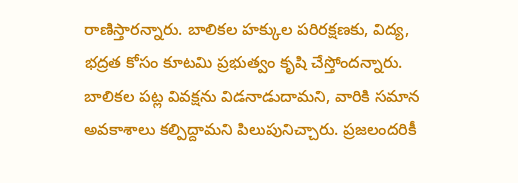రాణిస్తారన్నారు. బాలికల హక్కుల పరిరక్షణకు, విద్య, భద్రత కోసం కూటమి ప్రభుత్వం కృషి చేస్తోందన్నారు. బాలికల పట్ల వివక్షను విడనాడుదామని, వారికి సమాన అవకాశాలు కల్పిద్దామని పిలుపునిచ్చారు. ప్రజలందరికీ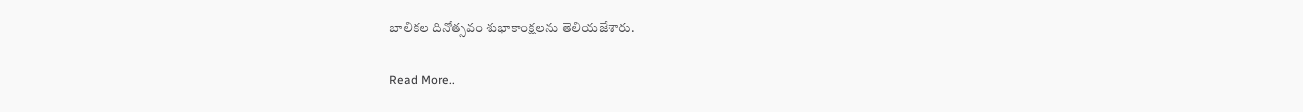బాలికల దినోత్సవం శుభాకాంక్షలను తెలియజేశారు.

Read More..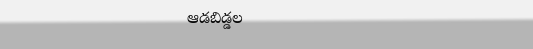ఆడబిడ్డల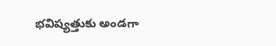భవిష్యత్తుకు అండగా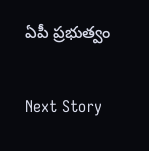ఏపీ ప్రభుత్వం

Next Story